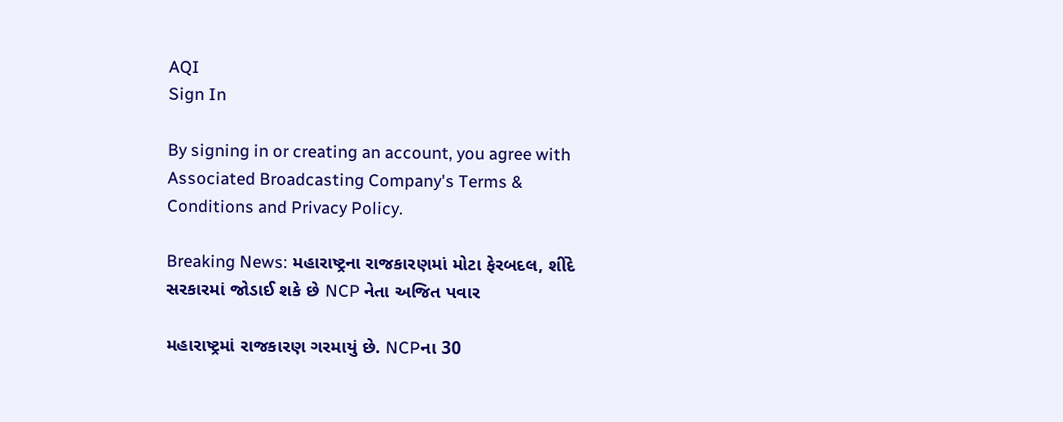AQI
Sign In

By signing in or creating an account, you agree with Associated Broadcasting Company's Terms & Conditions and Privacy Policy.

Breaking News: મહારાષ્ટ્રના રાજકારણમાં મોટા ફેરબદલ, શીંદે સરકારમાં જોડાઈ શકે છે NCP નેતા અજિત પવાર

મહારાષ્ટ્રમાં રાજકારણ ગરમાયું છે. NCPના 30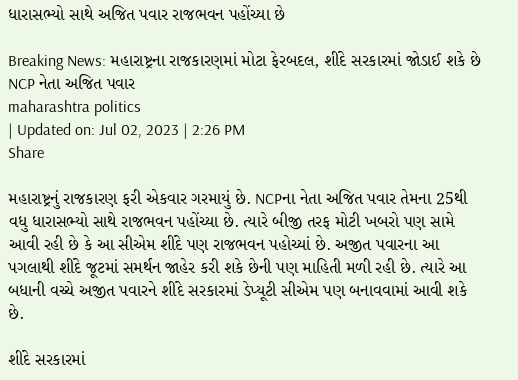ધારાસભ્યો સાથે અજિત પવાર રાજભવન પહોંચ્યા છે

Breaking News: મહારાષ્ટ્રના રાજકારણમાં મોટા ફેરબદલ, શીંદે સરકારમાં જોડાઈ શકે છે NCP નેતા અજિત પવાર
maharashtra politics
| Updated on: Jul 02, 2023 | 2:26 PM
Share

મહારાષ્ટ્રનું રાજકારણ ફરી એકવાર ગરમાયું છે. NCPના નેતા અજિત પવાર તેમના 25થી વધુ ધારાસભ્યો સાથે રાજભવન પહોંચ્યા છે. ત્યારે બીજી તરફ મોટી ખબરો પણ સામે આવી રહી છે કે આ સીએમ શીંદે પણ રાજભવન પહોચ્યાં છે. અજીત પવારના આ પગલાથી શીંદે જૂટમાં સમર્થન જાહેર કરી શકે છેની પણ માહિતી મળી રહી છે. ત્યારે આ બધાની વચ્ચે અજીત પવારને શીંદે સરકારમાં ડેપ્યૂટી સીએમ પણ બનાવવામાં આવી શકે છે.

શીંદે સરકારમાં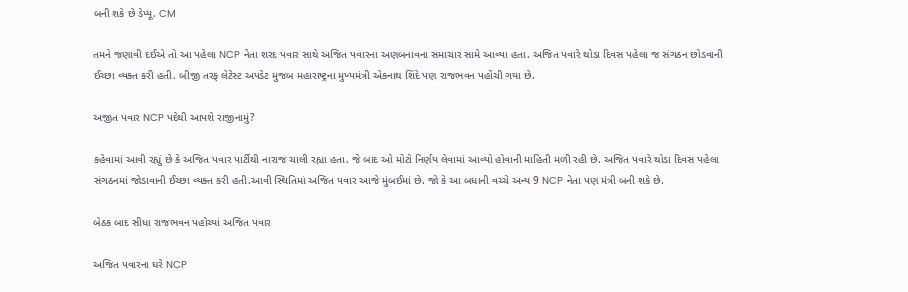બની શકે છે ડેપ્યૂ. CM

તમને જણાવી દઈએ તો આ પહેલા NCP નેતા શરદ પવાર સાથે અજિત પવારના અણબનાવના સમાચાર સામે આવ્યા હતા. અજિત પવારે થોડા દિવસ પહેલા જ સંગઠન છોડવાની ઈચ્છા વ્યક્ત કરી હતી. બીજી તરફ લેટેસ્ટ અપડેટ મુજબ મહારાષ્ટ્રના મુખ્યમંત્રી એકનાથ શિંદે પણ રાજભવન પહોંચી ગયા છે.

અજીત પવાર NCP પદેથી આપશે રાજીનામું?

કહેવામાં આવી રહ્યું છે કે અજિત પવાર પાર્ટીથી નારાજ ચાલી રહ્યા હતા. જે બાદ ઓ મોટો નિર્ણય લેવામાં આવ્યો હોવાની માહિતી મળી રહી છે. અજિત પવારે થોડા દિવસ પહેલા સંગઠનમાં જોડાવાની ઈચ્છા વ્યક્ત કરી હતી.આવી સ્થિતિમાં અજિત પવાર આજે મુંબઈમાં છે. જો કે આ બધાની વચ્ચે અન્ય 9 NCP નેતા પણ મંત્રી બની શકે છે.

બેઠક બાદ સીધા રાજભવન પહોચ્યાં અજિત પવાર

અજિત પવારના ઘરે NCP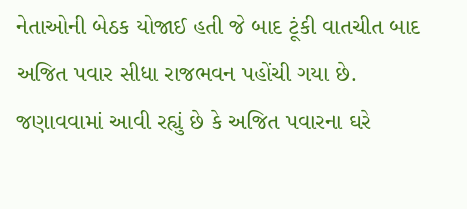નેતાઓની બેઠક યોજાઈ હતી જે બાદ ટૂંકી વાતચીત બાદ અજિત પવાર સીધા રાજભવન પહોંચી ગયા છે. જણાવવામાં આવી રહ્યું છે કે અજિત પવારના ઘરે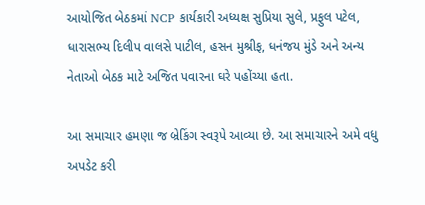આયોજિત બેઠકમાં NCP કાર્યકારી અધ્યક્ષ સુપ્રિયા સુલે, પ્રફુલ પટેલ, ધારાસભ્ય દિલીપ વાલસે પાટીલ, હસન મુશ્રીફ, ધનંજય મુંડે અને અન્ય નેતાઓ બેઠક માટે અજિત પવારના ઘરે પહોંચ્યા હતા.

આ સમાચાર હમણા જ બ્રેકિંગ સ્વરૂપે આવ્યા છે. આ સમાચારને અમે વધુ અપડેટ કરી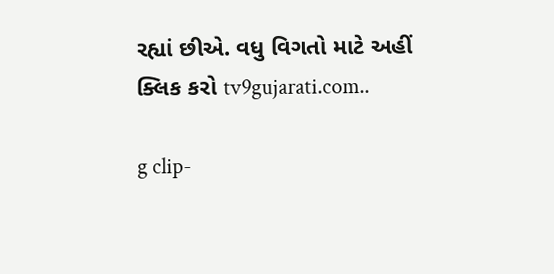રહ્યાં છીએ. વધુ વિગતો માટે અહીં ક્લિક કરો tv9gujarati.com..

g clip-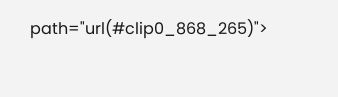path="url(#clip0_868_265)">